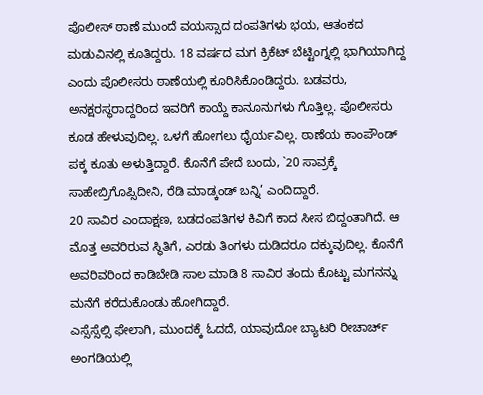ಪೊಲೀಸ್ ಠಾಣೆ ಮುಂದೆ ವಯಸ್ಸಾದ ದಂಪತಿಗಳು ಭಯ, ಆತಂಕದ ಮಡುವಿನಲ್ಲಿ ಕೂತಿದ್ದರು. 18 ವರ್ಷದ ಮಗ ಕ್ರಿಕೆಟ್ ಬೆಟ್ಟಿಂಗ್ನಲ್ಲಿ ಭಾಗಿಯಾಗಿದ್ದ ಎಂದು ಪೊಲೀಸರು ಠಾಣೆಯಲ್ಲಿ ಕೂರಿಸಿಕೊಂಡಿದ್ದರು. ಬಡವರು, ಅನಕ್ಷರಸ್ಥರಾದ್ದರಿಂದ ಇವರಿಗೆ ಕಾಯ್ದೆ ಕಾನೂನುಗಳು ಗೊತ್ತಿಲ್ಲ. ಪೊಲೀಸರು ಕೂಡ ಹೇಳುವುದಿಲ್ಲ. ಒಳಗೆ ಹೋಗಲು ಧೈರ್ಯವಿಲ್ಲ. ಠಾಣೆಯ ಕಾಂಪೌಂಡ್ ಪಕ್ಕ ಕೂತು ಅಳುತ್ತಿದ್ದಾರೆ. ಕೊನೆಗೆ ಪೇದೆ ಬಂದು, `20 ಸಾವ್ರಕ್ಕೆ ಸಾಹೇಬ್ರಿಗೊಪ್ಸಿದೀನಿ, ರೆಡಿ ಮಾಡ್ಕಂಡ್ ಬನ್ನಿ’ ಎಂದಿದ್ದಾರೆ.
20 ಸಾವಿರ ಎಂದಾಕ್ಷಣ, ಬಡದಂಪತಿಗಳ ಕಿವಿಗೆ ಕಾದ ಸೀಸ ಬಿದ್ದಂತಾಗಿದೆ. ಆ ಮೊತ್ತ ಅವರಿರುವ ಸ್ಥಿತಿಗೆ, ಎರಡು ತಿಂಗಳು ದುಡಿದರೂ ದಕ್ಕುವುದಿಲ್ಲ. ಕೊನೆಗೆ ಅವರಿವರಿಂದ ಕಾಡಿಬೇಡಿ ಸಾಲ ಮಾಡಿ 8 ಸಾವಿರ ತಂದು ಕೊಟ್ಟು ಮಗನನ್ನು ಮನೆಗೆ ಕರೆದುಕೊಂಡು ಹೋಗಿದ್ದಾರೆ.
ಎಸ್ಸೆಸ್ಸೆಲ್ಸಿ ಫೇಲಾಗಿ, ಮುಂದಕ್ಕೆ ಓದದೆ, ಯಾವುದೋ ಬ್ಯಾಟರಿ ರೀಚಾರ್ಚ್ ಅಂಗಡಿಯಲ್ಲಿ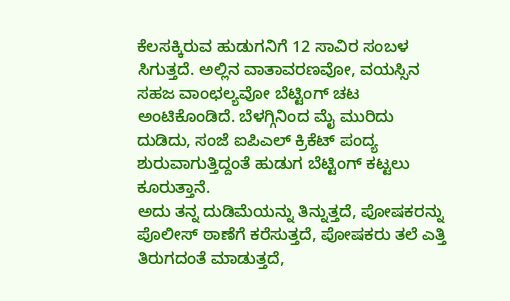ಕೆಲಸಕ್ಕಿರುವ ಹುಡುಗನಿಗೆ 12 ಸಾವಿರ ಸಂಬಳ ಸಿಗುತ್ತದೆ. ಅಲ್ಲಿನ ವಾತಾವರಣವೋ, ವಯಸ್ಸಿನ ಸಹಜ ವಾಂಛಲ್ಯವೋ ಬೆಟ್ಟಿಂಗ್ ಚಟ ಅಂಟಿಕೊಂಡಿದೆ. ಬೆಳಗ್ಗಿನಿಂದ ಮೈ ಮುರಿದು ದುಡಿದು, ಸಂಜೆ ಐಪಿಎಲ್ ಕ್ರಿಕೆಟ್ ಪಂದ್ಯ ಶುರುವಾಗುತ್ತಿದ್ದಂತೆ ಹುಡುಗ ಬೆಟ್ಟಿಂಗ್ ಕಟ್ಟಲು ಕೂರುತ್ತಾನೆ.
ಅದು ತನ್ನ ದುಡಿಮೆಯನ್ನು ತಿನ್ನುತ್ತದೆ, ಪೋಷಕರನ್ನು ಪೊಲೀಸ್ ಠಾಣೆಗೆ ಕರೆಸುತ್ತದೆ, ಪೋಷಕರು ತಲೆ ಎತ್ತಿ ತಿರುಗದಂತೆ ಮಾಡುತ್ತದೆ,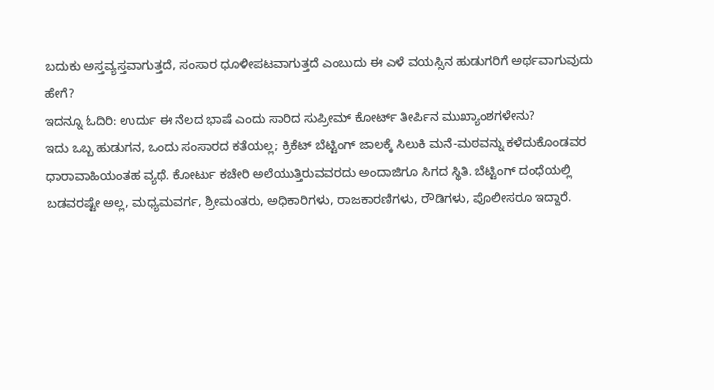ಬದುಕು ಅಸ್ತವ್ಯಸ್ತವಾಗುತ್ತದೆ, ಸಂಸಾರ ಧೂಳೀಪಟವಾಗುತ್ತದೆ ಎಂಬುದು ಈ ಎಳೆ ವಯಸ್ಸಿನ ಹುಡುಗರಿಗೆ ಅರ್ಥವಾಗುವುದು ಹೇಗೆ?
ಇದನ್ನೂ ಓದಿರಿ: ಉರ್ದು ಈ ನೆಲದ ಭಾಷೆ ಎಂದು ಸಾರಿದ ಸುಪ್ರೀಮ್ ಕೋರ್ಟ್ ತೀರ್ಪಿನ ಮುಖ್ಯಾಂಶಗಳೇನು?
ಇದು ಒಬ್ಬ ಹುಡುಗನ, ಒಂದು ಸಂಸಾರದ ಕತೆಯಲ್ಲ; ಕ್ರಿಕೆಟ್ ಬೆಟ್ಟಿಂಗ್ ಜಾಲಕ್ಕೆ ಸಿಲುಕಿ ಮನೆ-ಮಠವನ್ನು ಕಳೆದುಕೊಂಡವರ ಧಾರಾವಾಹಿಯಂತಹ ವ್ಯಥೆ. ಕೋರ್ಟು ಕಚೇರಿ ಅಲೆಯುತ್ತಿರುವವರದು ಅಂದಾಜಿಗೂ ಸಿಗದ ಸ್ಥಿತಿ. ಬೆಟ್ಟಿಂಗ್ ದಂಧೆಯಲ್ಲಿ ಬಡವರಷ್ಟೇ ಅಲ್ಲ, ಮಧ್ಯಮವರ್ಗ, ಶ್ರೀಮಂತರು, ಅಧಿಕಾರಿಗಳು, ರಾಜಕಾರಣಿಗಳು, ರೌಡಿಗಳು, ಪೊಲೀಸರೂ ಇದ್ದಾರೆ.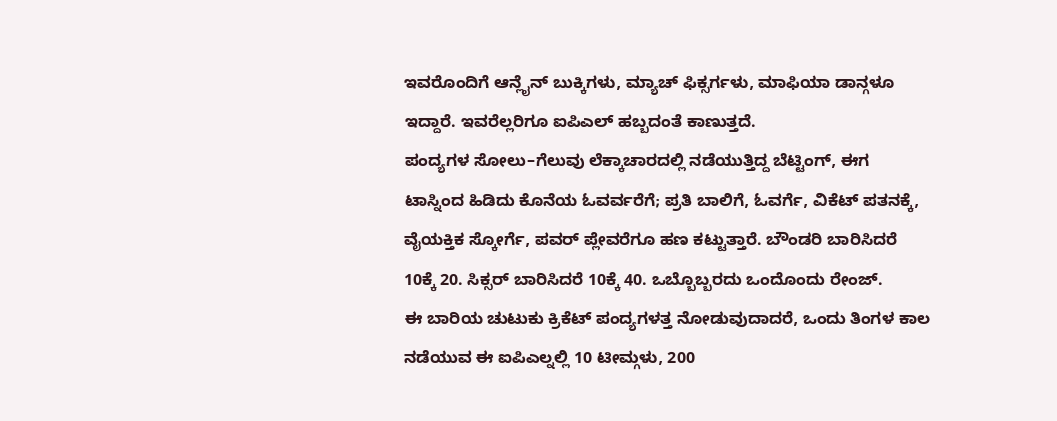ಇವರೊಂದಿಗೆ ಆನ್ಲೈನ್ ಬುಕ್ಕಿಗಳು, ಮ್ಯಾಚ್ ಫಿಕ್ಸರ್ಗಳು, ಮಾಫಿಯಾ ಡಾನ್ಗಳೂ ಇದ್ದಾರೆ. ಇವರೆಲ್ಲರಿಗೂ ಐಪಿಎಲ್ ಹಬ್ಬದಂತೆ ಕಾಣುತ್ತದೆ.
ಪಂದ್ಯಗಳ ಸೋಲು–ಗೆಲುವು ಲೆಕ್ಕಾಚಾರದಲ್ಲಿ ನಡೆಯುತ್ತಿದ್ದ ಬೆಟ್ಟಿಂಗ್, ಈಗ ಟಾಸ್ನಿಂದ ಹಿಡಿದು ಕೊನೆಯ ಓವರ್ವರೆಗೆ; ಪ್ರತಿ ಬಾಲಿಗೆ, ಓವರ್ಗೆ, ವಿಕೆಟ್ ಪತನಕ್ಕೆ, ವೈಯಕ್ತಿಕ ಸ್ಕೋರ್ಗೆ, ಪವರ್ ಪ್ಲೇವರೆಗೂ ಹಣ ಕಟ್ಟುತ್ತಾರೆ. ಬೌಂಡರಿ ಬಾರಿಸಿದರೆ 10ಕ್ಕೆ 20. ಸಿಕ್ಸರ್ ಬಾರಿಸಿದರೆ 10ಕ್ಕೆ 40. ಒಬ್ಬೊಬ್ಬರದು ಒಂದೊಂದು ರೇಂಜ್.
ಈ ಬಾರಿಯ ಚುಟುಕು ಕ್ರಿಕೆಟ್ ಪಂದ್ಯಗಳತ್ತ ನೋಡುವುದಾದರೆ, ಒಂದು ತಿಂಗಳ ಕಾಲ ನಡೆಯುವ ಈ ಐಪಿಎಲ್ನಲ್ಲಿ 10 ಟೀಮ್ಗಳು, 200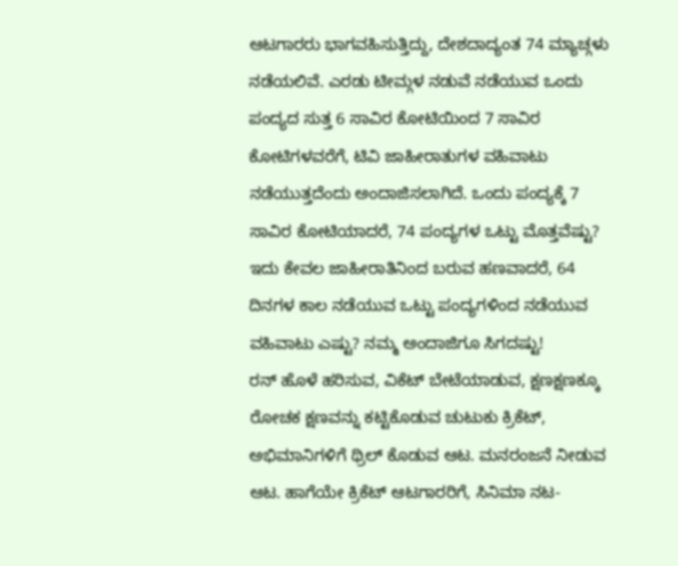ಆಟಗಾರರು ಭಾಗವಹಿಸುತ್ತಿದ್ದು, ದೇಶದಾದ್ಯಂತ 74 ಮ್ಯಾಚ್ಗಳು ನಡೆಯಲಿವೆ. ಎರಡು ಟೀಮ್ಗಳ ನಡುವೆ ನಡೆಯುವ ಒಂದು ಪಂದ್ಯದ ಸುತ್ತ 6 ಸಾವಿರ ಕೋಟಿಯಿಂದ 7 ಸಾವಿರ ಕೋಟಿಗಳವರೆಗೆ, ಟಿವಿ ಜಾಹೀರಾತುಗಳ ವಹಿವಾಟು ನಡೆಯುತ್ತದೆಂದು ಅಂದಾಜಿಸಲಾಗಿದೆ. ಒಂದು ಪಂದ್ಯಕ್ಕೆ 7 ಸಾವಿರ ಕೋಟಿಯಾದರೆ, 74 ಪಂದ್ಯಗಳ ಒಟ್ಟು ಮೊತ್ತವೆಷ್ಟು? ಇದು ಕೇವಲ ಜಾಹೀರಾತಿನಿಂದ ಬರುವ ಹಣವಾದರೆ, 64 ದಿನಗಳ ಕಾಲ ನಡೆಯುವ ಒಟ್ಟು ಪಂದ್ಯಗಳಿಂದ ನಡೆಯುವ ವಹಿವಾಟು ಎಷ್ಟು? ನಮ್ಮ ಅಂದಾಜಿಗೂ ಸಿಗದಷ್ಟು!
ರನ್ ಹೊಳೆ ಹರಿಸುವ, ವಿಕೆಟ್ ಬೇಟೆಯಾಡುವ, ಕ್ಷಣಕ್ಷಣಕ್ಕೂ ರೋಚಕ ಕ್ಷಣವನ್ನು ಕಟ್ಟಿಕೊಡುವ ಚುಟುಕು ಕ್ರಿಕೆಟ್, ಅಭಿಮಾನಿಗಳಿಗೆ ಥ್ರಿಲ್ ಕೊಡುವ ಆಟ. ಮನರಂಜನೆ ನೀಡುವ ಆಟ. ಹಾಗೆಯೇ ಕ್ರಿಕೆಟ್ ಆಟಗಾರರಿಗೆ, ಸಿನಿಮಾ ನಟ-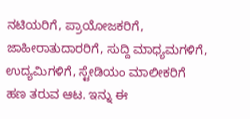ನಟಿಯರಿಗೆ, ಪ್ರಾಯೋಜಕರಿಗೆ, ಜಾಹೀರಾತುದಾರರಿಗೆ, ಸುದ್ದಿ ಮಾಧ್ಯಮಗಳಿಗೆ, ಉದ್ಯಮಿಗಳಿಗೆ, ಸ್ಟೇಡಿಯಂ ಮಾಲೀಕರಿಗೆ ಹಣ ತರುವ ಆಟ. ಇನ್ನು ಈ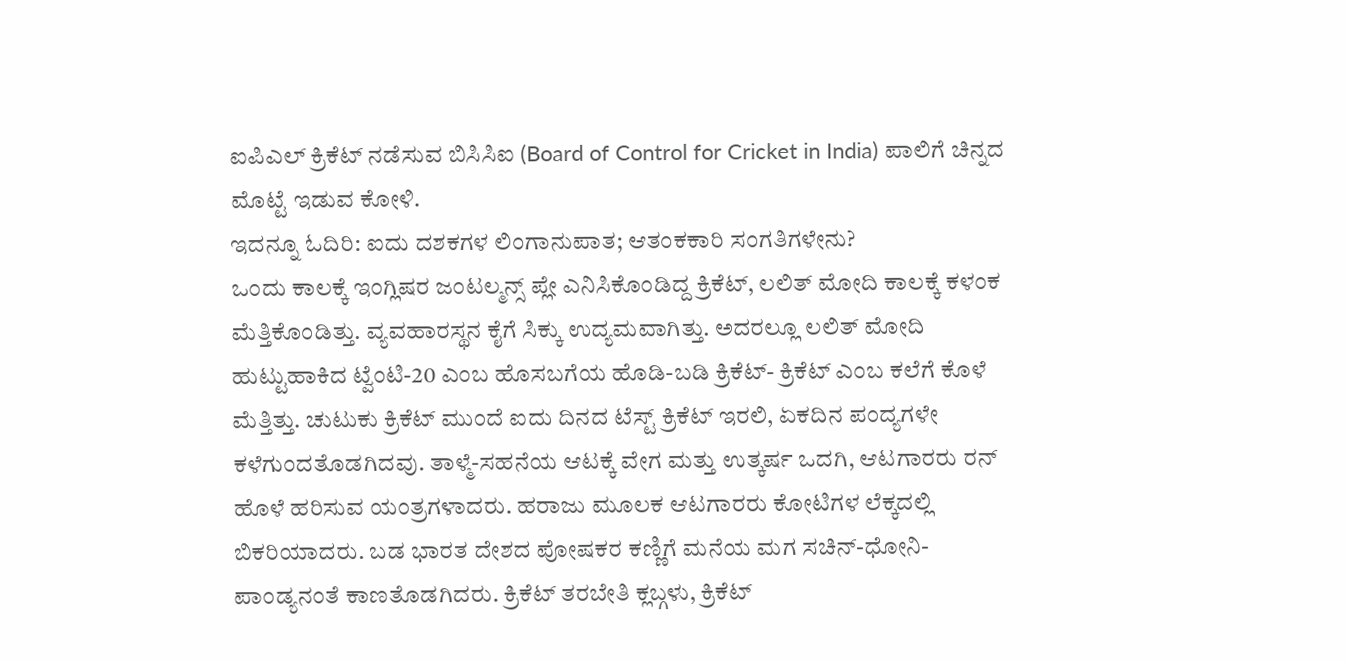ಐಪಿಎಲ್ ಕ್ರಿಕೆಟ್ ನಡೆಸುವ ಬಿಸಿಸಿಐ (Board of Control for Cricket in India) ಪಾಲಿಗೆ ಚಿನ್ನದ ಮೊಟ್ಟೆ ಇಡುವ ಕೋಳಿ.
ಇದನ್ನೂ ಓದಿರಿ: ಐದು ದಶಕಗಳ ಲಿಂಗಾನುಪಾತ; ಆತಂಕಕಾರಿ ಸಂಗತಿಗಳೇನು?
ಒಂದು ಕಾಲಕ್ಕೆ ಇಂಗ್ಲಿಷರ ಜಂಟಲ್ಮನ್ಸ್ ಪ್ಲೇ ಎನಿಸಿಕೊಂಡಿದ್ದ ಕ್ರಿಕೆಟ್, ಲಲಿತ್ ಮೋದಿ ಕಾಲಕ್ಕೆ ಕಳಂಕ ಮೆತ್ತಿಕೊಂಡಿತ್ತು. ವ್ಯವಹಾರಸ್ಥನ ಕೈಗೆ ಸಿಕ್ಕು ಉದ್ಯಮವಾಗಿತ್ತು. ಅದರಲ್ಲೂ ಲಲಿತ್ ಮೋದಿ ಹುಟ್ಟುಹಾಕಿದ ಟ್ವೆಂಟಿ-20 ಎಂಬ ಹೊಸಬಗೆಯ ಹೊಡಿ-ಬಡಿ ಕ್ರಿಕೆಟ್- ಕ್ರಿಕೆಟ್ ಎಂಬ ಕಲೆಗೆ ಕೊಳೆ ಮೆತ್ತಿತ್ತು. ಚುಟುಕು ಕ್ರಿಕೆಟ್ ಮುಂದೆ ಐದು ದಿನದ ಟೆಸ್ಟ್ ಕ್ರಿಕೆಟ್ ಇರಲಿ, ಏಕದಿನ ಪಂದ್ಯಗಳೇ ಕಳೆಗುಂದತೊಡಗಿದವು. ತಾಳ್ಮೆ-ಸಹನೆಯ ಆಟಕ್ಕೆ ವೇಗ ಮತ್ತು ಉತ್ಕರ್ಷ ಒದಗಿ, ಆಟಗಾರರು ರನ್ ಹೊಳೆ ಹರಿಸುವ ಯಂತ್ರಗಳಾದರು. ಹರಾಜು ಮೂಲಕ ಆಟಗಾರರು ಕೋಟಿಗಳ ಲೆಕ್ಕದಲ್ಲಿ ಬಿಕರಿಯಾದರು. ಬಡ ಭಾರತ ದೇಶದ ಪೋಷಕರ ಕಣ್ಣಿಗೆ ಮನೆಯ ಮಗ ಸಚಿನ್-ಧೋನಿ-ಪಾಂಡ್ಯನಂತೆ ಕಾಣತೊಡಗಿದರು. ಕ್ರಿಕೆಟ್ ತರಬೇತಿ ಕ್ಲಬ್ಗಳು, ಕ್ರಿಕೆಟ್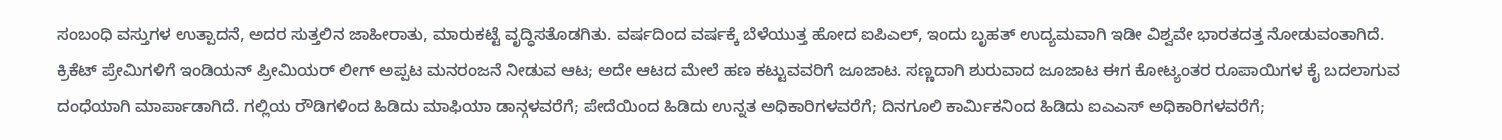ಸಂಬಂಧಿ ವಸ್ತುಗಳ ಉತ್ಪಾದನೆ, ಅದರ ಸುತ್ತಲಿನ ಜಾಹೀರಾತು, ಮಾರುಕಟ್ಟೆ ವೃದ್ಧಿಸತೊಡಗಿತು. ವರ್ಷದಿಂದ ವರ್ಷಕ್ಕೆ ಬೆಳೆಯುತ್ತ ಹೋದ ಐಪಿಎಲ್, ಇಂದು ಬೃಹತ್ ಉದ್ಯಮವಾಗಿ ಇಡೀ ವಿಶ್ವವೇ ಭಾರತದತ್ತ ನೋಡುವಂತಾಗಿದೆ.
ಕ್ರಿಕೆಟ್ ಪ್ರೇಮಿಗಳಿಗೆ ಇಂಡಿಯನ್ ಪ್ರೀಮಿಯರ್ ಲೀಗ್ ಅಪ್ಪಟ ಮನರಂಜನೆ ನೀಡುವ ಆಟ; ಅದೇ ಆಟದ ಮೇಲೆ ಹಣ ಕಟ್ಟುವವರಿಗೆ ಜೂಜಾಟ. ಸಣ್ಣದಾಗಿ ಶುರುವಾದ ಜೂಜಾಟ ಈಗ ಕೋಟ್ಯಂತರ ರೂಪಾಯಿಗಳ ಕೈ ಬದಲಾಗುವ ದಂಧೆಯಾಗಿ ಮಾರ್ಪಾಡಾಗಿದೆ. ಗಲ್ಲಿಯ ರೌಡಿಗಳಿಂದ ಹಿಡಿದು ಮಾಫಿಯಾ ಡಾನ್ಗಳವರೆಗೆ; ಪೇದೆಯಿಂದ ಹಿಡಿದು ಉನ್ನತ ಅಧಿಕಾರಿಗಳವರೆಗೆ; ದಿನಗೂಲಿ ಕಾರ್ಮಿಕನಿಂದ ಹಿಡಿದು ಐಎಎಸ್ ಅಧಿಕಾರಿಗಳವರೆಗೆ;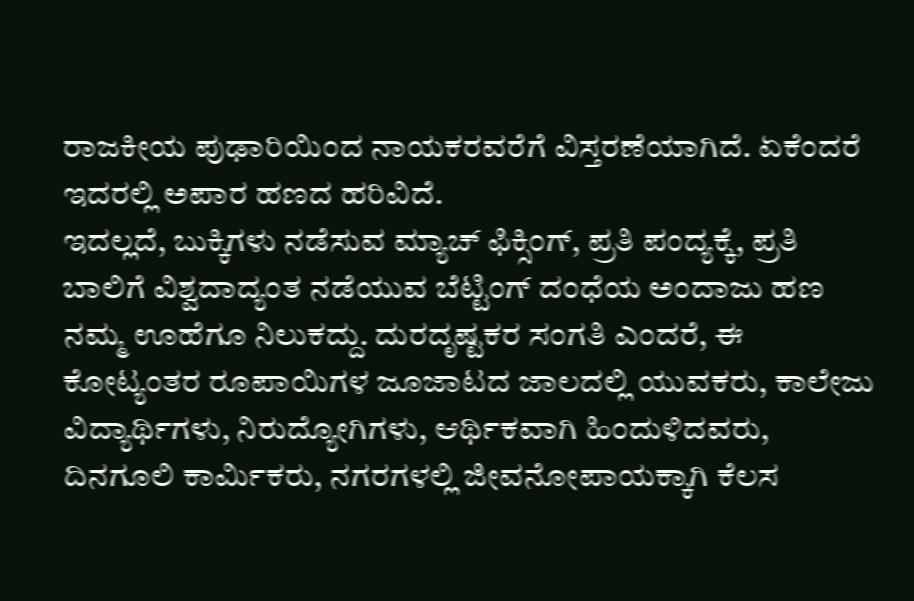ರಾಜಕೀಯ ಪುಢಾರಿಯಿಂದ ನಾಯಕರವರೆಗೆ ವಿಸ್ತರಣೆಯಾಗಿದೆ. ಏಕೆಂದರೆ ಇದರಲ್ಲಿ ಅಪಾರ ಹಣದ ಹರಿವಿದೆ.
ಇದಲ್ಲದೆ, ಬುಕ್ಕಿಗಳು ನಡೆಸುವ ಮ್ಯಾಚ್ ಫಿಕ್ಸಿಂಗ್, ಪ್ರತಿ ಪಂದ್ಯಕ್ಕೆ, ಪ್ರತಿ ಬಾಲಿಗೆ ವಿಶ್ವದಾದ್ಯಂತ ನಡೆಯುವ ಬೆಟ್ಟಿಂಗ್ ದಂಧೆಯ ಅಂದಾಜು ಹಣ ನಮ್ಮ ಊಹೆಗೂ ನಿಲುಕದ್ದು. ದುರದೃಷ್ಟಕರ ಸಂಗತಿ ಎಂದರೆ, ಈ ಕೋಟ್ಯಂತರ ರೂಪಾಯಿಗಳ ಜೂಜಾಟದ ಜಾಲದಲ್ಲಿ ಯುವಕರು, ಕಾಲೇಜು ವಿದ್ಯಾರ್ಥಿಗಳು, ನಿರುದ್ಯೋಗಿಗಳು, ಆರ್ಥಿಕವಾಗಿ ಹಿಂದುಳಿದವರು, ದಿನಗೂಲಿ ಕಾರ್ಮಿಕರು, ನಗರಗಳಲ್ಲಿ ಜೀವನೋಪಾಯಕ್ಕಾಗಿ ಕೆಲಸ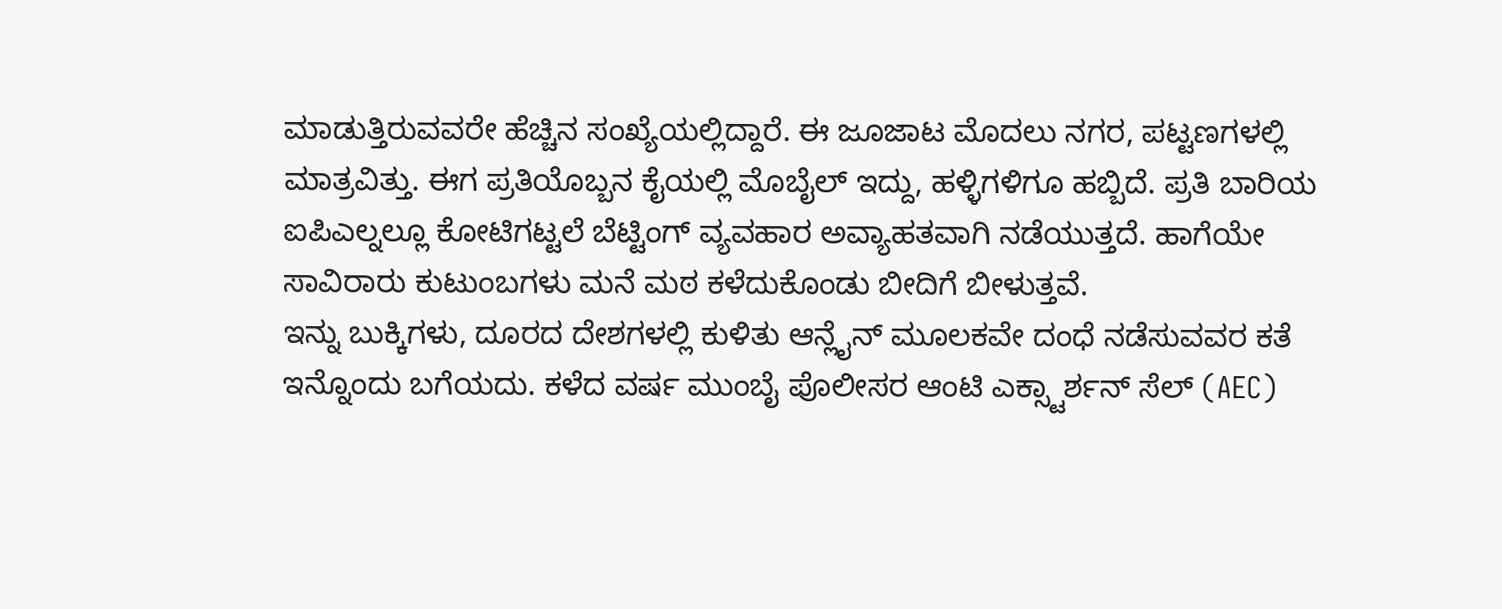ಮಾಡುತ್ತಿರುವವರೇ ಹೆಚ್ಚಿನ ಸಂಖ್ಯೆಯಲ್ಲಿದ್ದಾರೆ. ಈ ಜೂಜಾಟ ಮೊದಲು ನಗರ, ಪಟ್ಟಣಗಳಲ್ಲಿ ಮಾತ್ರವಿತ್ತು. ಈಗ ಪ್ರತಿಯೊಬ್ಬನ ಕೈಯಲ್ಲಿ ಮೊಬೈಲ್ ಇದ್ದು, ಹಳ್ಳಿಗಳಿಗೂ ಹಬ್ಬಿದೆ. ಪ್ರತಿ ಬಾರಿಯ ಐಪಿಎಲ್ನಲ್ಲೂ ಕೋಟಿಗಟ್ಟಲೆ ಬೆಟ್ಟಿಂಗ್ ವ್ಯವಹಾರ ಅವ್ಯಾಹತವಾಗಿ ನಡೆಯುತ್ತದೆ. ಹಾಗೆಯೇ ಸಾವಿರಾರು ಕುಟುಂಬಗಳು ಮನೆ ಮಠ ಕಳೆದುಕೊಂಡು ಬೀದಿಗೆ ಬೀಳುತ್ತವೆ.
ಇನ್ನು ಬುಕ್ಕಿಗಳು, ದೂರದ ದೇಶಗಳಲ್ಲಿ ಕುಳಿತು ಆನ್ಲೈನ್ ಮೂಲಕವೇ ದಂಧೆ ನಡೆಸುವವರ ಕತೆ ಇನ್ನೊಂದು ಬಗೆಯದು. ಕಳೆದ ವರ್ಷ ಮುಂಬೈ ಪೊಲೀಸರ ಆಂಟಿ ಎಕ್ಸ್ಟಾರ್ಶನ್ ಸೆಲ್ (AEC)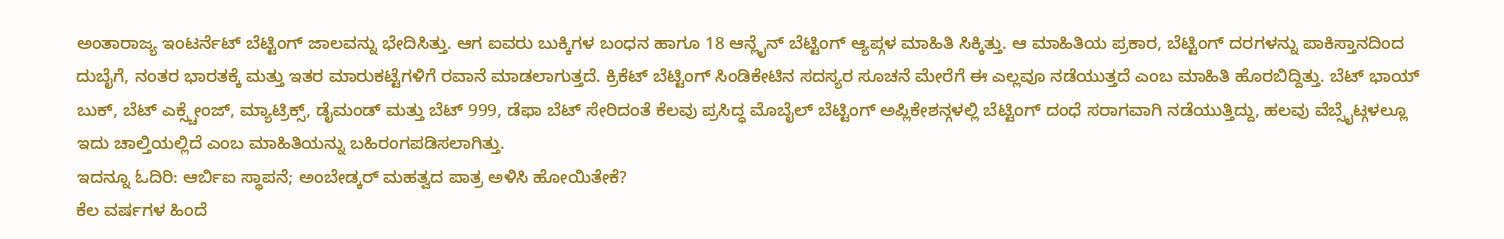ಅಂತಾರಾಜ್ಯ ಇಂಟರ್ನೆಟ್ ಬೆಟ್ಟಿಂಗ್ ಜಾಲವನ್ನು ಭೇದಿಸಿತ್ತು. ಆಗ ಐವರು ಬುಕ್ಕಿಗಳ ಬಂಧನ ಹಾಗೂ 18 ಆನ್ಲೈನ್ ಬೆಟ್ಟಿಂಗ್ ಆ್ಯಪ್ಗಳ ಮಾಹಿತಿ ಸಿಕ್ಕಿತ್ತು. ಆ ಮಾಹಿತಿಯ ಪ್ರಕಾರ, ಬೆಟ್ಟಿಂಗ್ ದರಗಳನ್ನು ಪಾಕಿಸ್ತಾನದಿಂದ ದುಬೈಗೆ, ನಂತರ ಭಾರತಕ್ಕೆ ಮತ್ತು ಇತರ ಮಾರುಕಟ್ಟೆಗಳಿಗೆ ರವಾನೆ ಮಾಡಲಾಗುತ್ತದೆ. ಕ್ರಿಕೆಟ್ ಬೆಟ್ಟಿಂಗ್ ಸಿಂಡಿಕೇಟಿನ ಸದಸ್ಯರ ಸೂಚನೆ ಮೇರೆಗೆ ಈ ಎಲ್ಲವೂ ನಡೆಯುತ್ತದೆ ಎಂಬ ಮಾಹಿತಿ ಹೊರಬಿದ್ದಿತ್ತು. ಬೆಟ್ ಭಾಯ್ ಬುಕ್, ಬೆಟ್ ಎಕ್ಸ್ಚೇಂಜ್, ಮ್ಯಾಟ್ರಿಕ್ಸ್, ಡೈಮಂಡ್ ಮತ್ತು ಬೆಟ್ 999, ಡೆಫಾ ಬೆಟ್ ಸೇರಿದಂತೆ ಕೆಲವು ಪ್ರಸಿದ್ಧ ಮೊಬೈಲ್ ಬೆಟ್ಟಿಂಗ್ ಅಪ್ಲಿಕೇಶನ್ಗಳಲ್ಲಿ ಬೆಟ್ಟಿಂಗ್ ದಂಧೆ ಸರಾಗವಾಗಿ ನಡೆಯುತ್ತಿದ್ದು, ಹಲವು ವೆಬ್ಸೈಟ್ಗಳಲ್ಲೂ ಇದು ಚಾಲ್ತಿಯಲ್ಲಿದೆ ಎಂಬ ಮಾಹಿತಿಯನ್ನು ಬಹಿರಂಗಪಡಿಸಲಾಗಿತ್ತು.
ಇದನ್ನೂ ಓದಿರಿ: ಆರ್ಬಿಐ ಸ್ಥಾಪನೆ; ಅಂಬೇಡ್ಕರ್ ಮಹತ್ವದ ಪಾತ್ರ ಅಳಿಸಿ ಹೋಯಿತೇಕೆ?
ಕೆಲ ವರ್ಷಗಳ ಹಿಂದೆ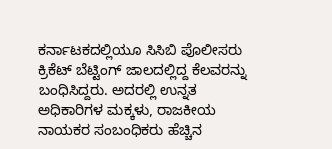ಕರ್ನಾಟಕದಲ್ಲಿಯೂ ಸಿಸಿಬಿ ಪೊಲೀಸರು ಕ್ರಿಕೆಟ್ ಬೆಟ್ಟಿಂಗ್ ಜಾಲದಲ್ಲಿದ್ದ ಕೆಲವರನ್ನು ಬಂಧಿಸಿದ್ದರು. ಅದರಲ್ಲಿ ಉನ್ನತ ಅಧಿಕಾರಿಗಳ ಮಕ್ಕಳು, ರಾಜಕೀಯ ನಾಯಕರ ಸಂಬಂಧಿಕರು ಹೆಚ್ಚಿನ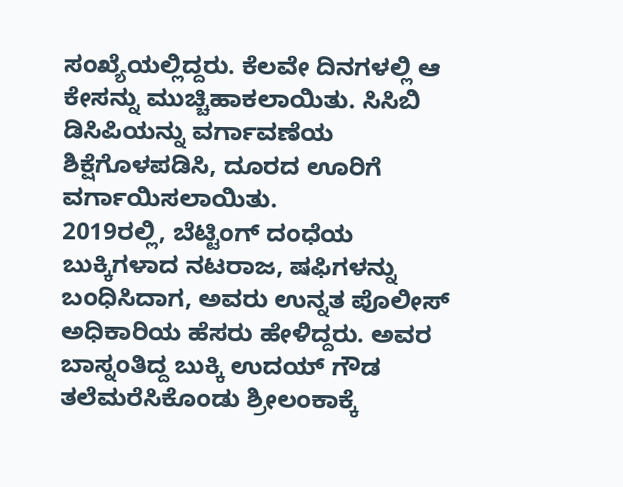ಸಂಖ್ಯೆಯಲ್ಲಿದ್ದರು. ಕೆಲವೇ ದಿನಗಳಲ್ಲಿ ಆ ಕೇಸನ್ನು ಮುಚ್ಚಿಹಾಕಲಾಯಿತು. ಸಿಸಿಬಿ ಡಿಸಿಪಿಯನ್ನು ವರ್ಗಾವಣೆಯ ಶಿಕ್ಷೆಗೊಳಪಡಿಸಿ, ದೂರದ ಊರಿಗೆ ವರ್ಗಾಯಿಸಲಾಯಿತು.
2019ರಲ್ಲಿ, ಬೆಟ್ಟಿಂಗ್ ದಂಧೆಯ ಬುಕ್ಕಿಗಳಾದ ನಟರಾಜ, ಷಫಿಗಳನ್ನು ಬಂಧಿಸಿದಾಗ, ಅವರು ಉನ್ನತ ಪೊಲೀಸ್ ಅಧಿಕಾರಿಯ ಹೆಸರು ಹೇಳಿದ್ದರು. ಅವರ ಬಾಸ್ನಂತಿದ್ದ ಬುಕ್ಕಿ ಉದಯ್ ಗೌಡ ತಲೆಮರೆಸಿಕೊಂಡು ಶ್ರೀಲಂಕಾಕ್ಕೆ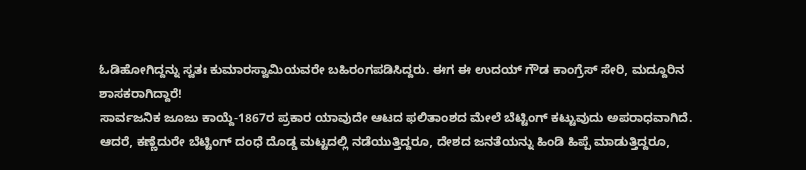ಓಡಿಹೋಗಿದ್ದನ್ನು ಸ್ವತಃ ಕುಮಾರಸ್ವಾಮಿಯವರೇ ಬಹಿರಂಗಪಡಿಸಿದ್ದರು. ಈಗ ಈ ಉದಯ್ ಗೌಡ ಕಾಂಗ್ರೆಸ್ ಸೇರಿ, ಮದ್ದೂರಿನ ಶಾಸಕರಾಗಿದ್ದಾರೆ!
ಸಾರ್ವಜನಿಕ ಜೂಜು ಕಾಯ್ದೆ-1867ರ ಪ್ರಕಾರ ಯಾವುದೇ ಆಟದ ಫಲಿತಾಂಶದ ಮೇಲೆ ಬೆಟ್ಟಿಂಗ್ ಕಟ್ಟುವುದು ಅಪರಾಧವಾಗಿದೆ. ಆದರೆ, ಕಣ್ಣೆದುರೇ ಬೆಟ್ಟಿಂಗ್ ದಂಧೆ ದೊಡ್ಡ ಮಟ್ಟದಲ್ಲಿ ನಡೆಯುತ್ತಿದ್ದರೂ, ದೇಶದ ಜನತೆಯನ್ನು ಹಿಂಡಿ ಹಿಪ್ಪೆ ಮಾಡುತ್ತಿದ್ದರೂ,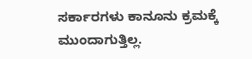ಸರ್ಕಾರಗಳು ಕಾನೂನು ಕ್ರಮಕ್ಕೆ ಮುಂದಾಗುತ್ತಿಲ್ಲ.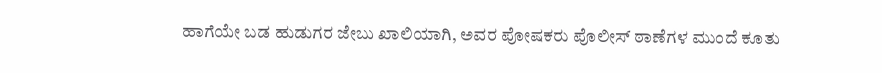ಹಾಗೆಯೇ ಬಡ ಹುಡುಗರ ಜೇಬು ಖಾಲಿಯಾಗಿ, ಅವರ ಪೋಷಕರು ಪೊಲೀಸ್ ಠಾಣೆಗಳ ಮುಂದೆ ಕೂತು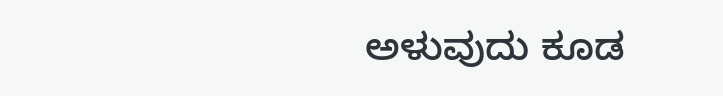ಅಳುವುದು ಕೂಡ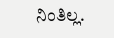ನಿಂತಿಲ್ಲ.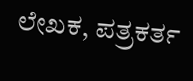ಲೇಖಕ, ಪತ್ರಕರ್ತ